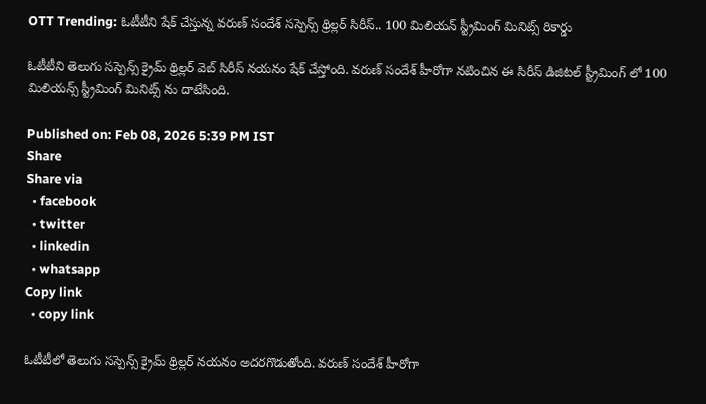OTT Trending: ఓటీటీని షేక్ చేస్తున్న వరుణ్ సందేశ్ సస్పెన్స్ థ్రిల్లర్ సిరీస్.. 100 మిలియన్ స్ట్రీమింగ్ మినిట్స్ రికార్డు

ఓటీటీని తెలుగు సస్పెన్స్ క్రైమ్ థ్రిల్లర్ వెబ్ సిరీస్ నయనం షేక్ చేస్తోంది. వరుణ్ సందేశ్ హీరోగా నటించిన ఈ సిరీస్ డిజిటల్ స్ట్రీమింగ్ లో 100 మిలియన్స్ స్ట్రీమింగ్ మినిట్స్ ను దాటేసింది.

Published on: Feb 08, 2026 5:39 PM IST
Share
Share via
  • facebook
  • twitter
  • linkedin
  • whatsapp
Copy link
  • copy link

ఓటీటీలో తెలుగు సస్పెన్స్ క్రైమ్ థ్రిల్లర్ నయనం అదరగొడుతోంది. వరుణ్ సందేశ్ హీరోగా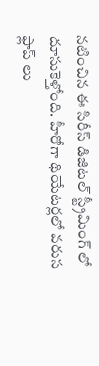నటించిన ఈ సిరీస్ డిజిటల్ స్ట్రీమింగ్ లో దూసుకెళ్తోంది. హీరోగా థియేటర్లలో వరుస ఫ్లాప్ లు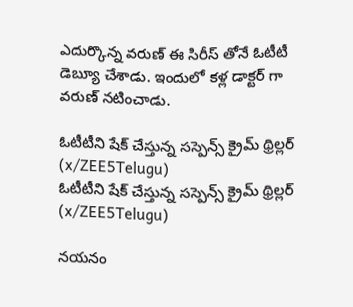ఎదుర్కొన్న వరుణ్ ఈ సిరీస్ తోనే ఓటీటీ డెబ్యూ చేశాడు. ఇందులో కళ్ల డాక్టర్ గా వరుణ్ నటించాడు.

ఓటీటీని షేక్ చేస్తున్న సస్పెన్స్ క్రైమ్ థ్రిల్లర్ (x/ZEE5Telugu)
ఓటీటీని షేక్ చేస్తున్న సస్పెన్స్ క్రైమ్ థ్రిల్లర్ (x/ZEE5Telugu)

నయనం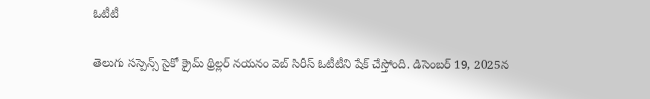ఓటీటీ

తెలుగు సస్పెన్స్ సైకో క్రైమ్ థ్రిల్లర్ నయనం వెబ్ సిరీస్ ఓటీటీని షేక్ చేస్తోంది. డిసెంబర్ 19, 2025న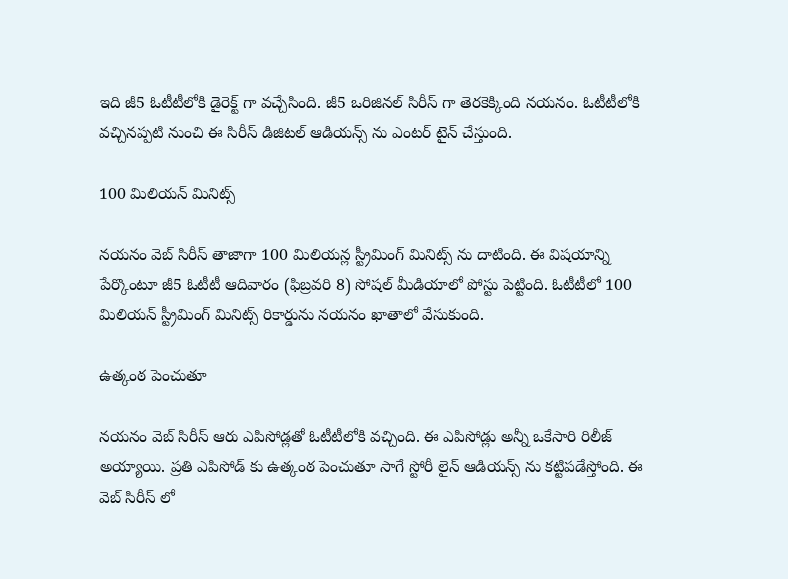ఇది జీ5 ఓటీటీలోకి డైరెక్ట్ గా వచ్చేసింది. జీ5 ఒరిజినల్ సిరీస్ గా తెరకెక్కింది నయనం. ఓటీటీలోకి వచ్చినప్పటి నుంచి ఈ సిరీస్ డిజిటల్ ఆడియన్స్ ను ఎంటర్ టైన్ చేస్తుంది.

100 మిలియన్ మినిట్స్

నయనం వెబ్ సిరీస్ తాజాగా 100 మిలియన్ల స్ట్రీమింగ్ మినిట్స్ ను దాటింది. ఈ విషయాన్ని పేర్కొంటూ జీ5 ఓటీటీ ఆదివారం (ఫిబ్రవరి 8) సోషల్ మీడియాలో పోస్టు పెట్టింది. ఓటీటీలో 100 మిలియన్ స్ట్రీమింగ్ మినిట్స్ రికార్డును నయనం ఖాతాలో వేసుకుంది.

ఉత్కంఠ పెంచుతూ

నయనం వెబ్ సిరీస్ ఆరు ఎపిసోడ్లతో ఓటీటీలోకి వచ్చింది. ఈ ఎపిసోడ్లు అన్నీ ఒకేసారి రిలీజ్ అయ్యాయి. ప్రతి ఎపిసోడ్ కు ఉత్కంఠ పెంచుతూ సాగే స్టోరీ లైన్ ఆడియన్స్ ను కట్టిపడేస్తోంది. ఈ వెబ్ సిరీస్ లో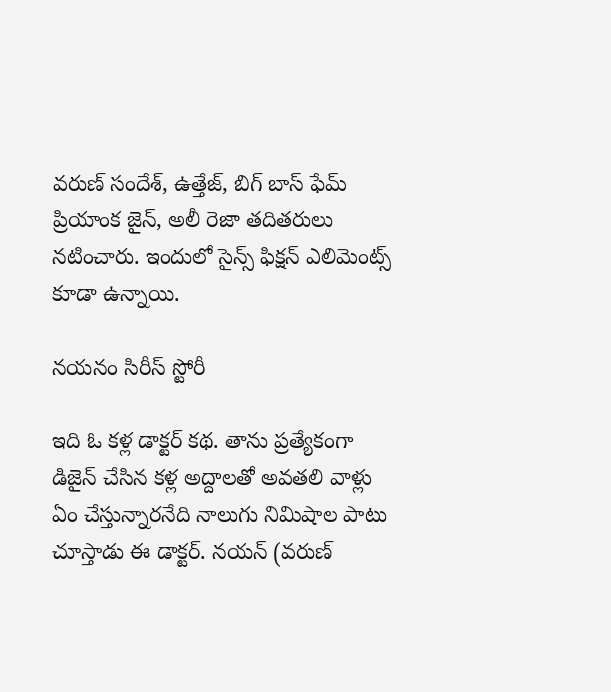వరుణ్ సందేశ్, ఉత్తేజ్, బిగ్ బాస్ ఫేమ్ ప్రియాంక జైన్, అలీ రెజా తదితరులు నటించారు. ఇందులో సైన్స్ ఫిక్షన్ ఎలిమెంట్స్ కూడా ఉన్నాయి.

నయనం సిరీస్ స్టోరీ

ఇది ఓ కళ్ల డాక్టర్ కథ. తాను ప్రత్యేకంగా డిజైన్ చేసిన కళ్ల అద్దాలతో అవతలి వాళ్లు ఏం చేస్తున్నారనేది నాలుగు నిమిషాల పాటు చూస్తాడు ఈ డాక్టర్. నయన్ (వరుణ్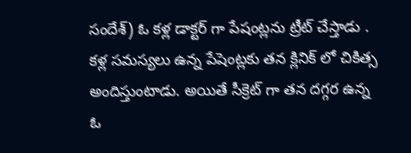సందేశ్) ఓ కళ్ల డాక్టర్ గా పేషంట్లను ట్రీట్ చేస్తాడు . కళ్ల సమస్యలు ఉన్న పేషెంట్లకు తన క్లినిక్ లో చికిత్స అందిస్తుంటాడు. అయితే సీక్రెట్ గా తన దగ్గర ఉన్న ఓ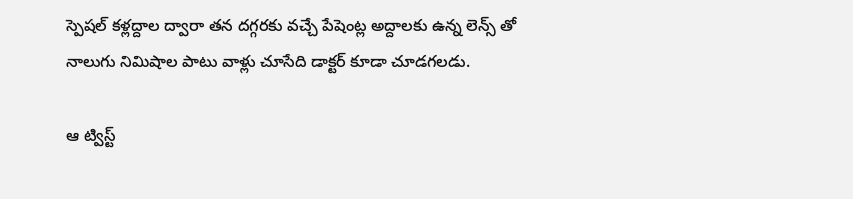స్పెషల్ కళ్లద్దాల ద్వారా తన దగ్గరకు వచ్చే పేషెంట్ల అద్దాలకు ఉన్న లెన్స్ తో నాలుగు నిమిషాల పాటు వాళ్లు చూసేది డాక్టర్ కూడా చూడగలడు.

ఆ ట్విస్ట్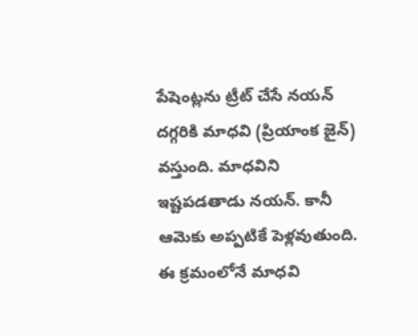పేషెంట్లను ట్రీట్ చేసే నయన్ దగ్గరికి మాధవి (ప్రియాంక జైన్) వస్తుంది. మాధవిని ఇష్టపడతాడు నయన్. కానీ ఆమెకు అప్పటికే పెళ్లవుతుంది. ఈ క్రమంలోనే మాధవి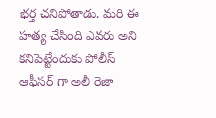భర్త చనిపోతాడు. మరి ఈ హత్య చేసింది ఎవరు అని కనిపెట్టేందుకు పోలీస్ ఆఫీసర్ గా అలీ రెజా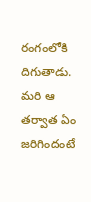రంగంలోకి దిగుతాడు. మరి ఆ తర్వాత ఏం జరిగిందంటే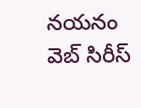నయనం వెబ్ సిరీస్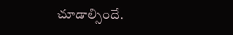చూడాల్సిందే.